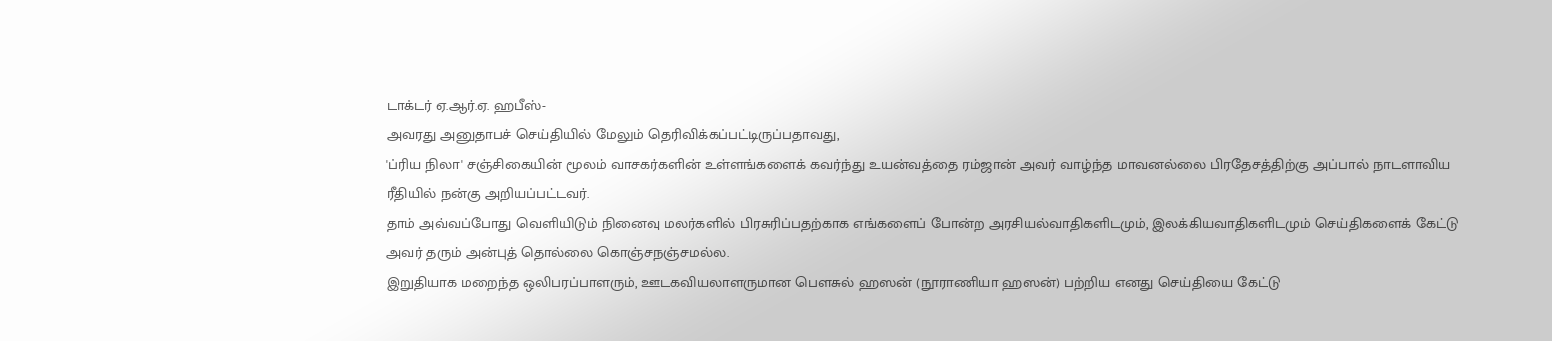டாக்டர் ஏ.ஆர்.ஏ. ஹபீஸ்-
அவரது அனுதாபச் செய்தியில் மேலும் தெரிவிக்கப்பட்டிருப்பதாவது,
'ப்ரிய நிலா' சஞ்சிகையின் மூலம் வாசகர்களின் உள்ளங்களைக் கவர்ந்து உயன்வத்தை ரம்ஜான் அவர் வாழ்ந்த மாவனல்லை பிரதேசத்திற்கு அப்பால் நாடளாவிய ரீதியில் நன்கு அறியப்பட்டவர்.
தாம் அவ்வப்போது வெளியிடும் நினைவு மலர்களில் பிரசுரிப்பதற்காக எங்களைப் போன்ற அரசியல்வாதிகளிடமும், இலக்கியவாதிகளிடமும் செய்திகளைக் கேட்டு அவர் தரும் அன்புத் தொல்லை கொஞ்சநஞ்சமல்ல.
இறுதியாக மறைந்த ஒலிபரப்பாளரும், ஊடகவியலாளருமான பௌசுல் ஹஸன் (நூராணியா ஹஸன்) பற்றிய எனது செய்தியை கேட்டு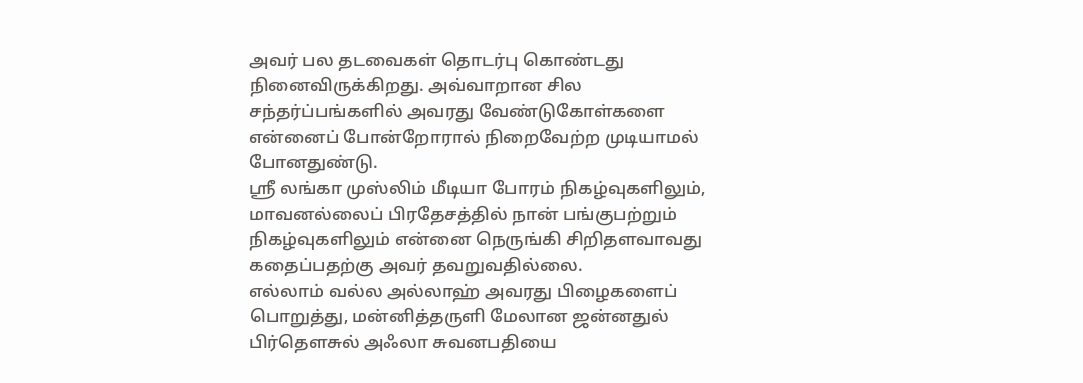அவர் பல தடவைகள் தொடர்பு கொண்டது நினைவிருக்கிறது. அவ்வாறான சில சந்தர்ப்பங்களில் அவரது வேண்டுகோள்களை என்னைப் போன்றோரால் நிறைவேற்ற முடியாமல் போனதுண்டு.
ஸ்ரீ லங்கா முஸ்லிம் மீடியா போரம் நிகழ்வுகளிலும், மாவனல்லைப் பிரதேசத்தில் நான் பங்குபற்றும் நிகழ்வுகளிலும் என்னை நெருங்கி சிறிதளவாவது கதைப்பதற்கு அவர் தவறுவதில்லை.
எல்லாம் வல்ல அல்லாஹ் அவரது பிழைகளைப் பொறுத்து, மன்னித்தருளி மேலான ஜன்னதுல் பிர்தௌசுல் அஃலா சுவனபதியை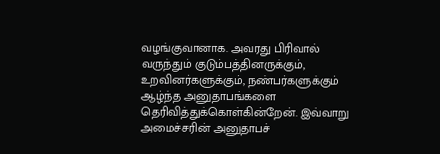வழங்குவானாக. அவரது பிரிவால் வருந்தும் குடும்பத்தினருக்கும், உறவினர்களுக்கும், நண்பர்களுக்கும் ஆழ்ந்த அனுதாபங்களை தெரிவித்துக்கொள்கின்றேன். இவ்வாறு அமைச்சரின் அனுதாபச்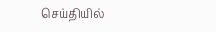செய்தியில்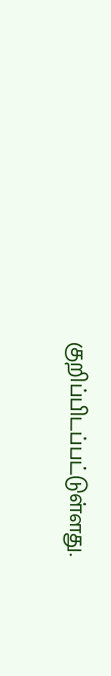குறிப்பிடப்பட்டுள்ளது.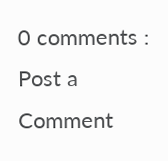0 comments :
Post a Comment